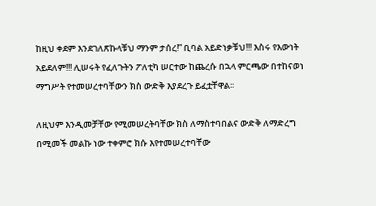ከዚህ ቀደም እንደገለጽኩላቹህ ማንም ታሰረ!” ቢባል አይድነቃቹህ!!! እስሩ የእውነት አይደለም!!! ሊሠሩት የፈለጉትን ፖለቲካ ሠርተው ከጨረሱ በኋላ ምርጫው በተከናወነ ማግሥት የተመሠረተባቸውን ክስ ውድቅ እያደረጉ ይፈቷቸዋል፡፡

ለዚህም እንዲመቻቸው የሚመሠረትባቸው ክስ ለማስተባበልና ውድቅ ለማድረግ በሚመች መልኩ ነው ተቀምሮ ክሱ እየተመሠረተባቸው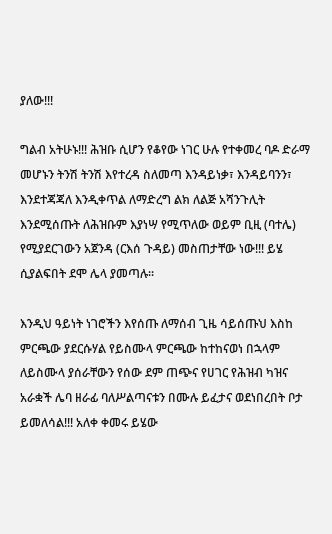ያለው!!!

ግልብ አትሁኑ!!! ሕዝቡ ሲሆን የቆየው ነገር ሁሉ የተቀመረ ባዶ ድራማ መሆኑን ትንሽ ትንሽ እየተረዳ ስለመጣ እንዳይነቃ፣ እንዳይባንን፣ እንደተጃጃለ እንዲቀጥል ለማድረግ ልክ ለልጅ አሻንጉሊት እንደሚሰጡት ለሕዝቡም እያነሣ የሚጥለው ወይም ቢዚ (ባተሌ) የሚያደርገውን አጀንዳ (ርእሰ ጉዳይ) መስጠታቸው ነው!!! ይሄ ሲያልፍበት ደሞ ሌላ ያመጣሉ፡፡

እንዲህ ዓይነት ነገሮችን እየሰጡ ለማሰብ ጊዜ ሳይሰጡህ እስከ ምርጫው ያደርሱሃል የይስሙላ ምርጫው ከተከናወነ በኋላም ለይስሙላ ያሰራቸውን የሰው ደም ጠጭና የሀገር የሕዝብ ካዝና አራቋች ሌባ ዘራፊ ባለሥልጣናቱን በሙሉ ይፈታና ወደነበረበት ቦታ ይመለሳል!!! አለቀ ቀመሩ ይሄው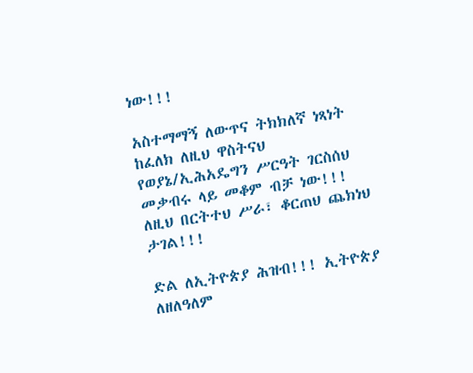ነው!!!

አስተማማኝ ለውጥና ትክክለኛ ነጻነት ከፈለክ ለዚህ ዋስትናህ የወያኔ/ኢሕአዴግን ሥርዓት ገርስሰህ መቃብሩ ላይ መቆም ብቻ ነው!!! ለዚህ በርትተህ ሥራ፣ ቆርጠህ ጨክነህ ታገል!!!

ድል ለኢትዮጵያ ሕዝብ!!! ኢትዮጵያ ለዘለዓለም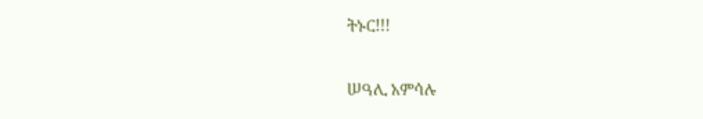ትኑር!!!

ሠዓሊ አምሳሉ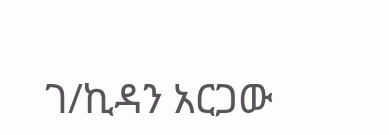ገ/ኪዳን አርጋው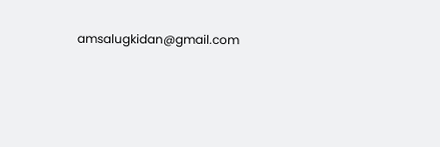amsalugkidan@gmail.com